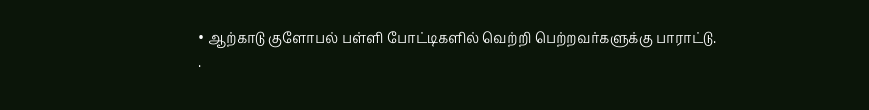• ஆற்காடு குளோபல் பள்ளி போட்டிகளில் வெற்றி பெற்றவர்களுக்கு பாராட்டு.
·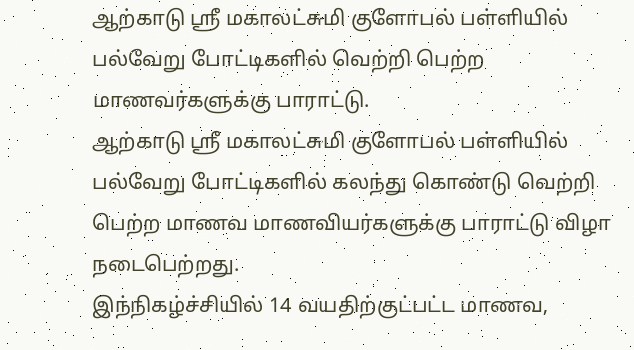ஆற்காடு ஸ்ரீ மகாலட்சுமி குளோபல் பள்ளியில் பல்வேறு போட்டிகளில் வெற்றி பெற்ற மாணவர்களுக்கு பாராட்டு.
ஆற்காடு ஸ்ரீ மகாலட்சுமி குளோபல் பள்ளியில் பல்வேறு போட்டிகளில் கலந்து கொண்டு வெற்றி பெற்ற மாணவ மாணவியர்களுக்கு பாராட்டு விழா நடைபெற்றது.
இந்நிகழ்ச்சியில் 14 வயதிற்குட்பட்ட மாணவ,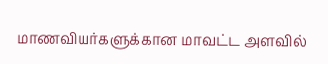மாணவியர்களுக்கான மாவட்ட அளவில்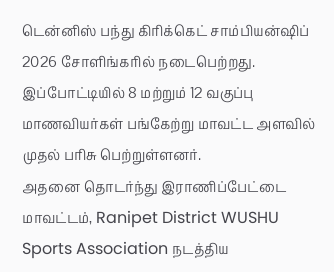டென்னிஸ் பந்து கிரிக்கெட் சாம்பியன்ஷிப் 2026 சோளிங்கரில் நடைபெற்றது. இப்போட்டியில் 8 மற்றும் 12 வகுப்பு மாணவியர்கள் பங்கேற்று மாவட்ட அளவில் முதல் பரிசு பெற்றுள்ளனர்.
அதனை தொடர்ந்து இராணிப்பேட்டை மாவட்டம், Ranipet District WUSHU Sports Association நடத்திய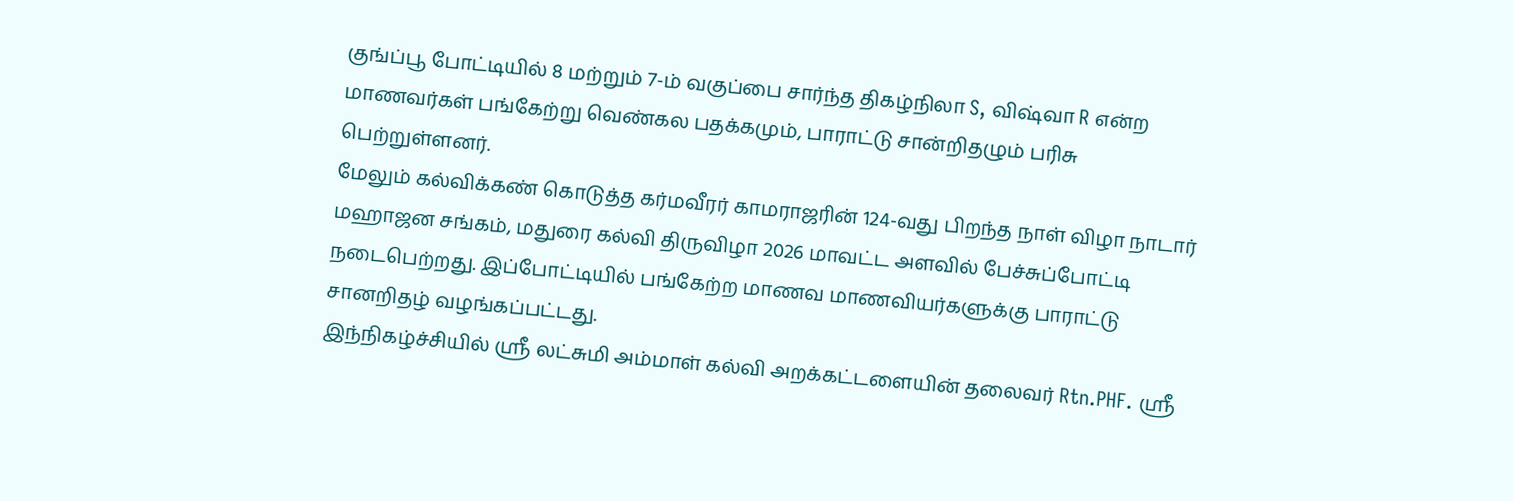குங்ப்பூ போட்டியில் 8 மற்றும் 7-ம் வகுப்பை சார்ந்த திகழ்நிலா S, விஷ்வா R என்ற மாணவர்கள் பங்கேற்று வெண்கல பதக்கமும், பாராட்டு சான்றிதழும் பரிசு பெற்றுள்ளனர்.
மேலும் கல்விக்கண் கொடுத்த கர்மவீரர் காமராஜரின் 124-வது பிறந்த நாள் விழா நாடார் மஹாஜன சங்கம், மதுரை கல்வி திருவிழா 2026 மாவட்ட அளவில் பேச்சுப்போட்டி நடைபெற்றது. இப்போட்டியில் பங்கேற்ற மாணவ மாணவியர்களுக்கு பாராட்டு சானறிதழ் வழங்கப்பட்டது.
இந்நிகழ்ச்சியில் ஸ்ரீ லட்சுமி அம்மாள் கல்வி அறக்கட்டளையின் தலைவர் Rtn.PHF. ஸ்ரீ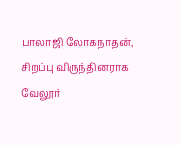பாலாஜி லோகநாதன், சிறப்பு விருந்தினராக வேலூர்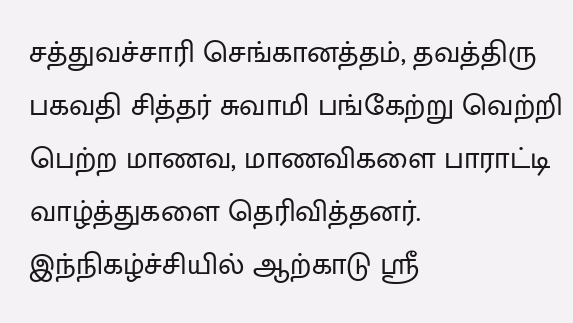சத்துவச்சாரி செங்கானத்தம், தவத்திரு பகவதி சித்தர் சுவாமி பங்கேற்று வெற்றி பெற்ற மாணவ, மாணவிகளை பாராட்டி வாழ்த்துகளை தெரிவித்தனர்.
இந்நிகழ்ச்சியில் ஆற்காடு ஸ்ரீ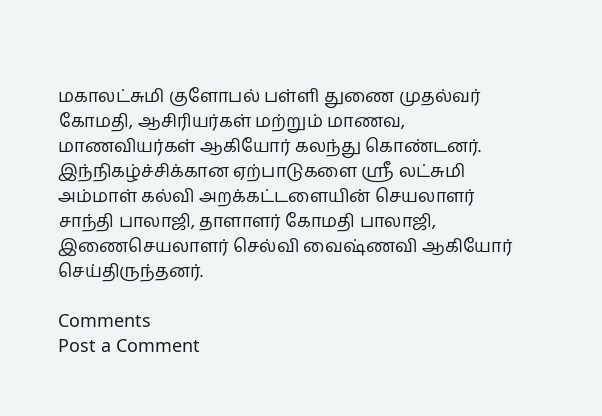மகாலட்சுமி குளோபல் பள்ளி துணை முதல்வர் கோமதி, ஆசிரியர்கள் மற்றும் மாணவ, மாணவியர்கள் ஆகியோர் கலந்து கொண்டனர்.
இந்நிகழ்ச்சிக்கான ஏற்பாடுகளை ஸ்ரீ லட்சுமி அம்மாள் கல்வி அறக்கட்டளையின் செயலாளர் சாந்தி பாலாஜி, தாளாளர் கோமதி பாலாஜி, இணைசெயலாளர் செல்வி வைஷ்ணவி ஆகியோர் செய்திருந்தனர்.

Comments
Post a Comment